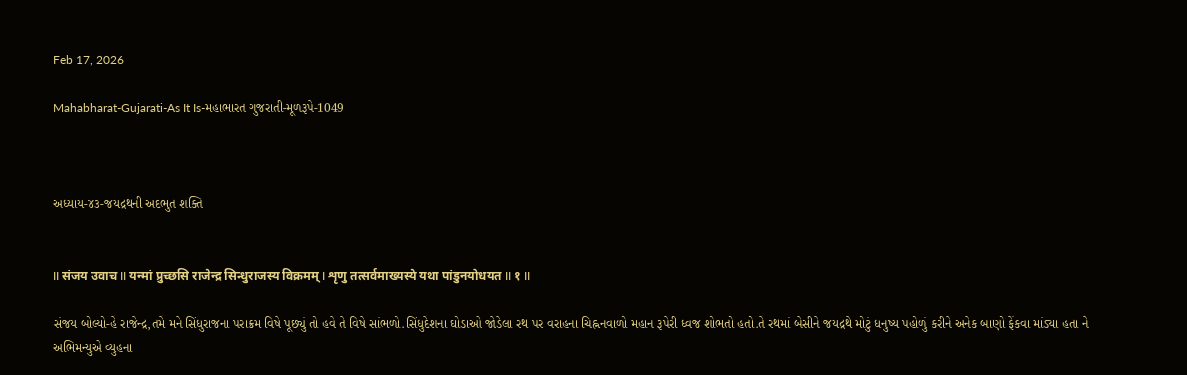Feb 17, 2026

Mahabharat-Gujarati-As It Is-મહાભારત ગુજરાતી-મૂળરૂપે-1049



અધ્યાય-૪૩-જયદ્રથની અદભુત શક્તિ


II संजय उवाच II यन्मां प्रुच्छसि राजेन्द्र सिन्धुराजस्य विक्रमम् I शृणु तत्सर्वमाख्यस्ये यथा पांडुनयोधयत II १ II

સંજય બોલ્યો-હે રાજેન્દ્ર,તમે મને સિંધુરાજના પરાક્રમ વિષે પૂછ્યું તો હવે તે વિષે સાંભળો.સિંધુદેશના ઘોડાઓ જોડેલા રથ પર વરાહના ચિહ્નનવાળો મહાન રૂપેરી ધ્વજ શોભતો હતો.તે રથમાં બેસીને જયદ્રથે મોટું ધનુષ્ય પહોળું કરીને અનેક બાણો ફેંકવા માંડ્યા હતા ને અભિમન્યુએ વ્યુહના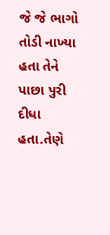જે જે ભાગો તોડી નાખ્યા હતા તેને પાછા પુરી દીધા હતા.તેણે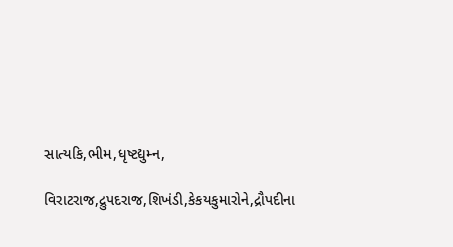સાત્યકિ,ભીમ,ધૃષ્ટદ્યુમ્ન,

વિરાટરાજ,દ્રુપદરાજ,શિખંડી,કેકયકુમારોને,દ્રૌપદીના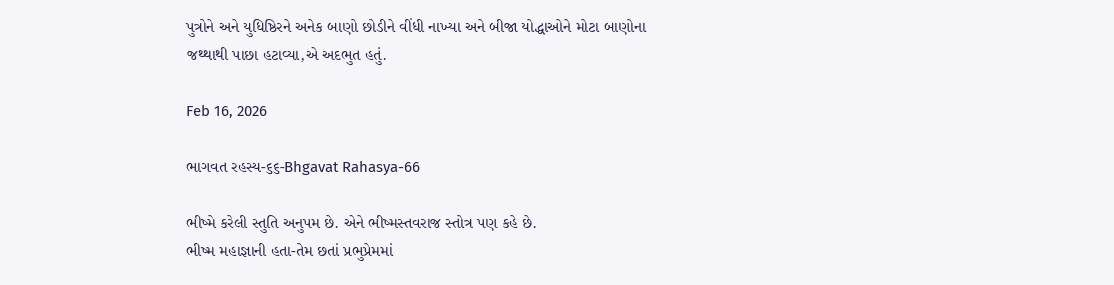પુત્રોને અને યુધિષ્ઠિરને અનેક બાણો છોડીને વીંધી નાખ્યા અને બીજા યોદ્ધાઓને મોટા બાણોના જથ્થાથી પાછા હટાવ્યા,એ અદભુત હતું.

Feb 16, 2026

ભાગવત રહસ્ય-૬૬-Bhgavat Rahasya-66

ભીષ્મે કરેલી સ્તુતિ અનુપમ છે. એને ભીષ્મસ્તવરાજ સ્તોત્ર પણ કહે છે.
ભીષ્મ મહાજ્ઞાની હતા-તેમ છતાં પ્રભુપ્રેમમાં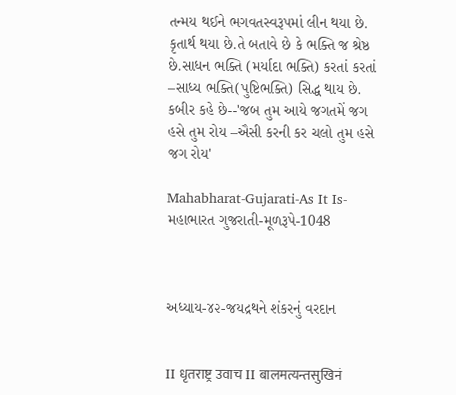તન્મય થઈને ભગવતસ્વરૂપમાં લીન થયા છે. કૃતાર્થ થયા છે.તે બતાવે છે કે ભક્તિ જ શ્રેષ્ઠ છે.સાધન ભક્તિ (મર્યાદા ભક્તિ) કરતાં કરતાં –સાધ્ય ભક્તિ(પુષ્ટિભક્તિ) સિદ્ધ થાય છે.
કબીર કહે છે--'જબ તુમ આયે જગતમેં જગ હસે તુમ રોય –ઐસી કરની કર ચલો તુમ હસે જગ રોય'

Mahabharat-Gujarati-As It Is-મહાભારત ગુજરાતી-મૂળરૂપે-1048



અધ્યાય-૪૨-જયદ્રથને શંકરનું વરદાન


II धृतराष्ट्र उवाच II बालमत्यन्तसुखिनं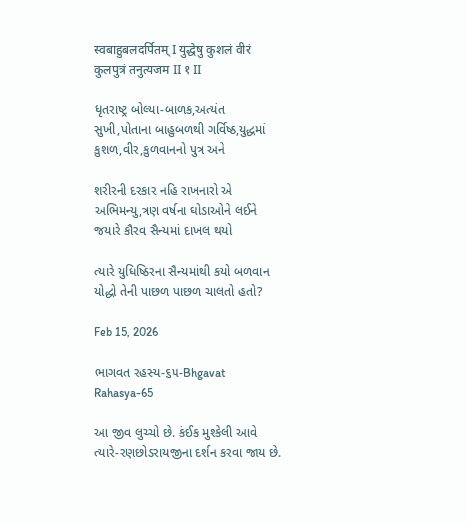स्वबाहुबलदर्पितम् I युद्धेषु कुशलं वीरं कुलपुत्रं तनुत्यजम II १ II

ધૃતરાષ્ટ્ર બોલ્યા-બાળક,અત્યંત સુખી,પોતાના બાહુબળથી ગર્વિષ્ઠ,યુદ્ધમાં કુશળ,વીર,કુળવાનનો પુત્ર અને

શરીરની દરકાર નહિ રાખનારો એ અભિમન્યુ,ત્રણ વર્ષના ઘોડાઓને લઈને જયારે કૌરવ સૈન્યમાં દાખલ થયો

ત્યારે યુધિષ્ઠિરના સૈન્યમાંથી કયો બળવાન યોદ્ધો તેની પાછળ પાછળ ચાલતો હતો?

Feb 15, 2026

ભાગવત રહસ્ય-૬૫-Bhgavat Rahasya-65

આ જીવ લુચ્ચો છે. કંઈક મુશ્કેલી આવે ત્યારે-રણછોડરાયજીના દર્શન કરવા જાય છે.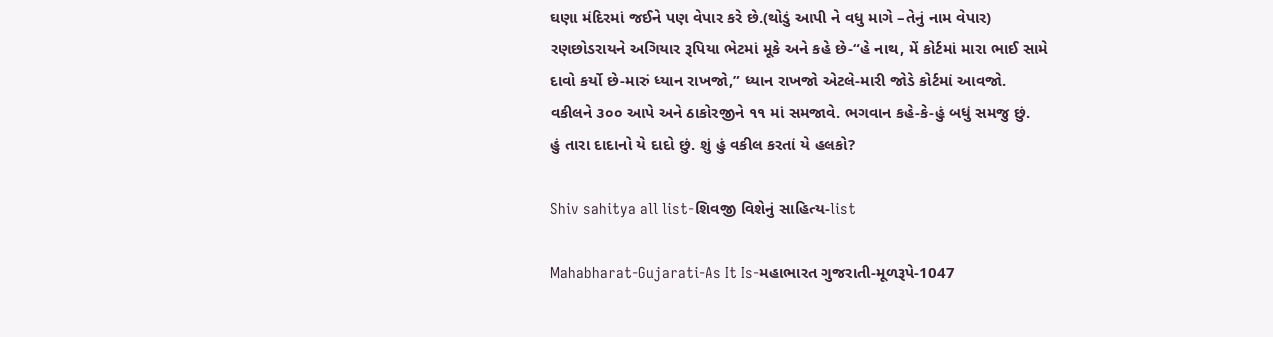ઘણા મંદિરમાં જઈને પણ વેપાર કરે છે.(થોડું આપી ને વધુ માગે –તેનું નામ વેપાર)
રણછોડરાયને અગિયાર રૂપિયા ભેટમાં મૂકે અને કહે છે-“હે નાથ, મેં કોર્ટમાં મારા ભાઈ સામે
દાવો કર્યો છે-મારું ધ્યાન રાખજો,” ધ્યાન રાખજો એટલે-મારી જોડે કોર્ટમાં આવજો.
વકીલને ૩૦૦ આપે અને ઠાકોરજીને ૧૧ માં સમજાવે. ભગવાન કહે-કે-હું બધું સમજુ છું.
હું તારા દાદાનો યે દાદો છું. શું હું વકીલ કરતાં યે હલકો?

Shiv sahitya all list-શિવજી વિશેનું સાહિત્ય-list

Mahabharat-Gujarati-As It Is-મહાભારત ગુજરાતી-મૂળરૂપે-1047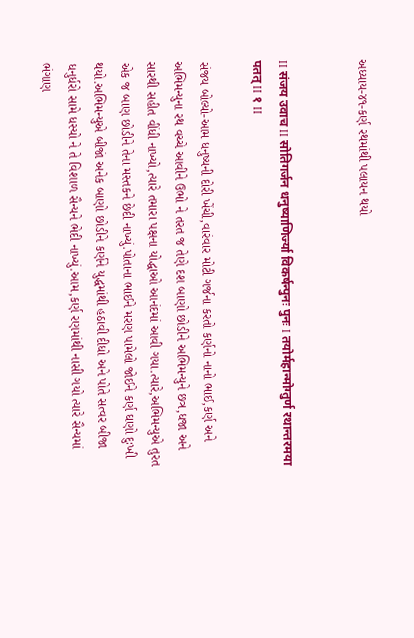અધ્યાય-૪૧-કર્ણ રથમાંથી પલાયન થયો


II संजय उवाच II सोतिगर्जन धनुष्याणिर्ज्या विकर्षन्पुनः पुनः I तयोर्महान्मोग्तुर्ण रथान्तरमया पतत् II १ II

સંજય બોલ્યો-આમ ધનુષ્યની દોરી ખેંચી,વારંવાર મોટી ગર્જના કરતો કર્ણનો નાનો ભાઈ,કર્ણ અને અભિમન્યુના રથ વચ્ચે આવીને ઉભો ને તરત જ તેણે દશ બાણો છોડીને અભિમન્યુને છત્ર,ધજા અને સારથી સહીત વીંધી નાખ્યો,ત્યારે તમારા પક્ષના યોદ્ધાઓ આનંદમાં આવી ગયા.ત્યારે,અભિમન્યુએ તુરત એક જ બાણ છોડીને તેના મસ્તકને છેદી નાખ્યું.પોતાના ભાઈને મરણ પામેલો જોઈને કર્ણ ઘણો દુઃખી થયો.અભિમન્યુએ બીજાં અનેક બાણો છોડીને કર્ણને યુદ્ધમાંથી હઠાવી દીધો અને પોતે સત્વર બીજા ધનુર્ધરો સામે ધસ્યો ને તે વિશાળ સૈન્યને ભેદી નાખ્યું.આમ,કર્ણ રણમાંથી નાસી ગયો ત્યારે સૈન્યમાં ભંગાણ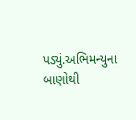પડ્યું.અભિમન્યુના બાણોથી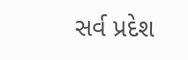સર્વ પ્રદેશ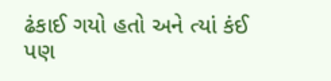ઢંકાઈ ગયો હતો અને ત્યાં કંઈ પણ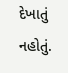દેખાતું નહોતું.